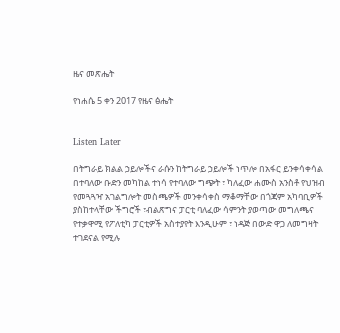ዜና መጽሔት

የነሐሴ 5 ቀን 2017 የዜና ፅሔት


Listen Later

በትግራይ ክልል ኃይሎችና ራሱን ከትግራይ ኃይሎች ነጥሎ በአፋር ይንቀሳቀሳል በተባለው ቡድን መካከል ተነሳ የተባለው ግጭት ፣ ካለፈው ሐሙስ አንስቶ የህዝብ የመጓጓዣ አገልግሎት መስጫዎች መንቀሳቀስ ማቆማቸው በጎጃም አካባቢዎች ያስከተላቸው ችግሮች ፣ብልጽግና ፓርቲ ባለፈው ሳምንት ያወጣው መግለጫና የተቃዋሚ የፖለቲካ ፓርቲዎች አስተያየት እንዲሁም ፣ ነዳጅ በውድ ዋጋ ለመግዛት ተገደናል የሚሉ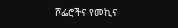ሾፌሮችና የመኪና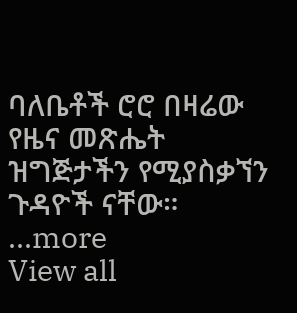ባለቤቶች ሮሮ በዛሬው የዜና መጽሔት ዝግጅታችን የሚያስቃኘን ጉዳዮች ናቸው።
...more
View all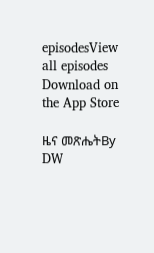episodesView all episodes
Download on the App Store

ዜና መጽሔትBy DW